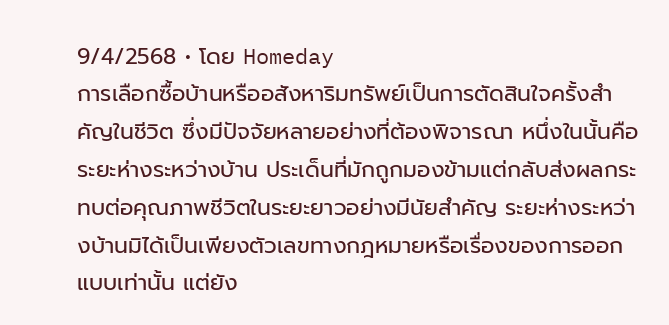9/4/2568 • โดย Homeday
การเลือกซื้อบ้านหรืออสังหาริมทรัพย์เป็นการตัดสินใจครั้งสำคัญในชีวิต ซึ่งมีปัจจัยหลายอย่างที่ต้องพิจารณา หนึ่งในนั้นคือระยะห่างระหว่างบ้าน ประเด็นที่มักถูกมองข้ามแต่กลับส่งผลกระทบต่อคุณภาพชีวิตในระยะยาวอย่างมีนัยสำคัญ ระยะห่างระหว่างบ้านมิได้เป็นเพียงตัวเลขทางกฎหมายหรือเรื่องของการออกแบบเท่านั้น แต่ยัง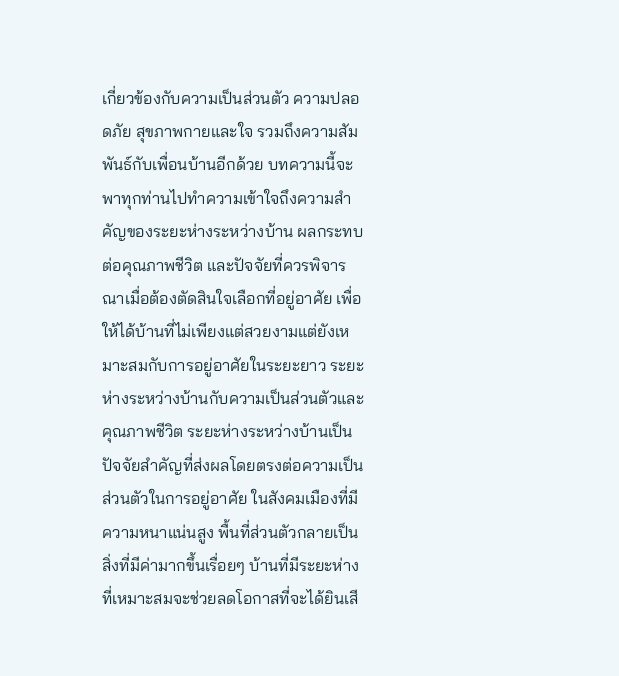เกี่ยวข้องกับความเป็นส่วนตัว ความปลอดภัย สุขภาพกายและใจ รวมถึงความสัมพันธ์กับเพื่อนบ้านอีกด้วย บทความนี้จะพาทุกท่านไปทำความเข้าใจถึงความสำคัญของระยะห่างระหว่างบ้าน ผลกระทบต่อคุณภาพชีวิต และปัจจัยที่ควรพิจารณาเมื่อต้องตัดสินใจเลือกที่อยู่อาศัย เพื่อให้ได้บ้านที่ไม่เพียงแต่สวยงามแต่ยังเหมาะสมกับการอยู่อาศัยในระยะยาว ระยะห่างระหว่างบ้านกับความเป็นส่วนตัวและคุณภาพชีวิต ระยะห่างระหว่างบ้านเป็นปัจจัยสำคัญที่ส่งผลโดยตรงต่อความเป็นส่วนตัวในการอยู่อาศัย ในสังคมเมืองที่มีความหนาแน่นสูง พื้นที่ส่วนตัวกลายเป็นสิ่งที่มีค่ามากขึ้นเรื่อยๆ บ้านที่มีระยะห่างที่เหมาะสมจะช่วยลดโอกาสที่จะได้ยินเสี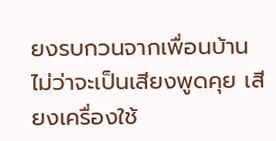ยงรบกวนจากเพื่อนบ้าน ไม่ว่าจะเป็นเสียงพูดคุย เสียงเครื่องใช้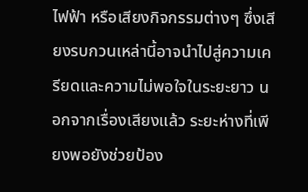ไฟฟ้า หรือเสียงกิจกรรมต่างๆ ซึ่งเสียงรบกวนเหล่านี้อาจนำไปสู่ความเครียดและความไม่พอใจในระยะยาว นอกจากเรื่องเสียงแล้ว ระยะห่างที่เพียงพอยังช่วยป้อง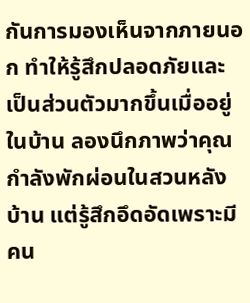กันการมองเห็นจากภายนอก ทำให้รู้สึกปลอดภัยและเป็นส่วนตัวมากขึ้นเมื่ออยู่ในบ้าน ลองนึกภาพว่าคุณกำลังพักผ่อนในสวนหลังบ้าน แต่รู้สึกอึดอัดเพราะมีคน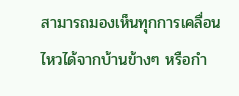สามารถมองเห็นทุกการเคลื่อนไหวได้จากบ้านข้างๆ หรือกำ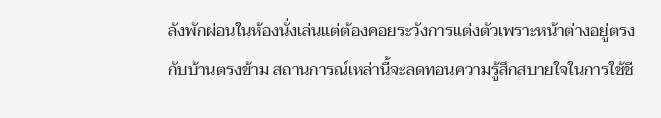ลังพักผ่อนในห้องนั่งเล่นแต่ต้องคอยระวังการแต่งตัวเพราะหน้าต่างอยู่ตรงกับบ้านตรงข้าม สถานการณ์เหล่านี้จะลดทอนความรู้สึกสบายใจในการใช้ชี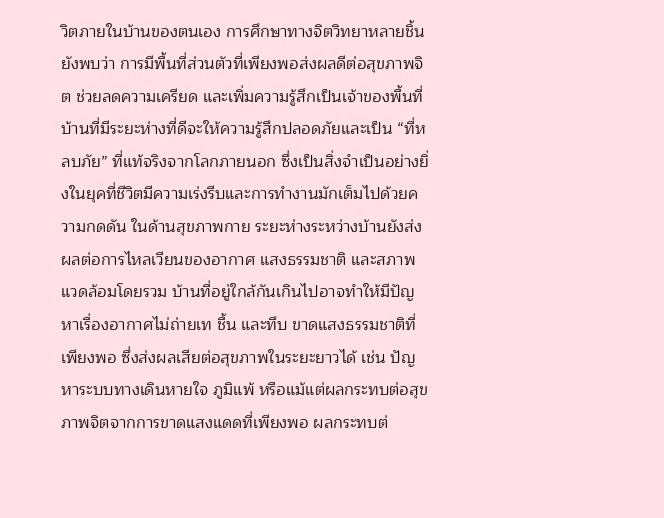วิตภายในบ้านของตนเอง การศึกษาทางจิตวิทยาหลายชิ้นยังพบว่า การมีพื้นที่ส่วนตัวที่เพียงพอส่งผลดีต่อสุขภาพจิต ช่วยลดความเครียด และเพิ่มความรู้สึกเป็นเจ้าของพื้นที่ บ้านที่มีระยะห่างที่ดีจะให้ความรู้สึกปลอดภัยและเป็น “ที่หลบภัย” ที่แท้จริงจากโลกภายนอก ซึ่งเป็นสิ่งจำเป็นอย่างยิ่งในยุคที่ชีวิตมีความเร่งรีบและการทำงานมักเต็มไปด้วยความกดดัน ในด้านสุขภาพกาย ระยะห่างระหว่างบ้านยังส่งผลต่อการไหลเวียนของอากาศ แสงธรรมชาติ และสภาพแวดล้อมโดยรวม บ้านที่อยู่ใกล้กันเกินไปอาจทำให้มีปัญหาเรื่องอากาศไม่ถ่ายเท ชื้น และทึบ ขาดแสงธรรมชาติที่เพียงพอ ซึ่งส่งผลเสียต่อสุขภาพในระยะยาวได้ เช่น ปัญหาระบบทางเดินหายใจ ภูมิแพ้ หรือแม้แต่ผลกระทบต่อสุขภาพจิตจากการขาดแสงแดดที่เพียงพอ ผลกระทบต่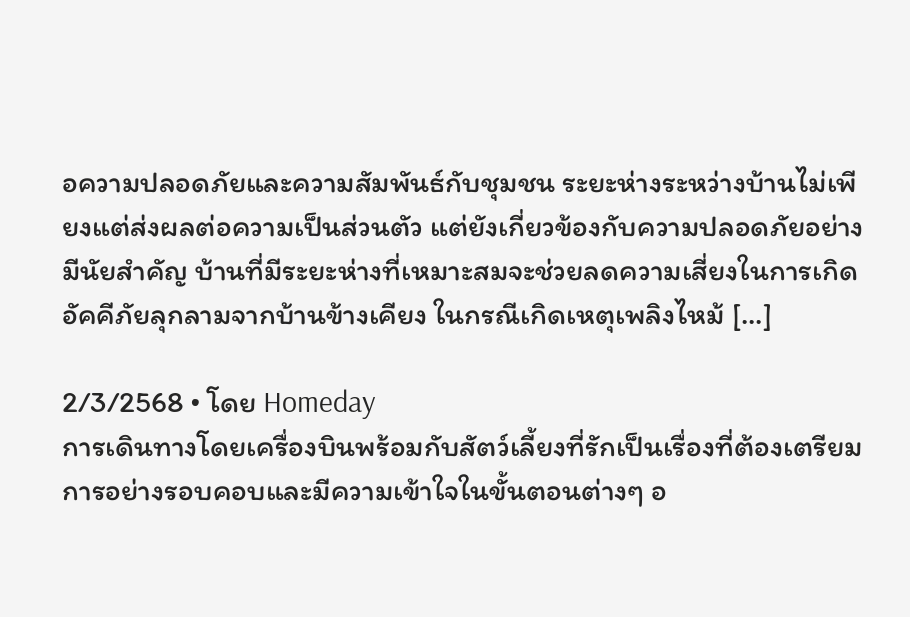อความปลอดภัยและความสัมพันธ์กับชุมชน ระยะห่างระหว่างบ้านไม่เพียงแต่ส่งผลต่อความเป็นส่วนตัว แต่ยังเกี่ยวข้องกับความปลอดภัยอย่างมีนัยสำคัญ บ้านที่มีระยะห่างที่เหมาะสมจะช่วยลดความเสี่ยงในการเกิดอัคคีภัยลุกลามจากบ้านข้างเคียง ในกรณีเกิดเหตุเพลิงไหม้ [...]

2/3/2568 • โดย Homeday
การเดินทางโดยเครื่องบินพร้อมกับสัตว์เลี้ยงที่รักเป็นเรื่องที่ต้องเตรียมการอย่างรอบคอบและมีความเข้าใจในขั้นตอนต่างๆ อ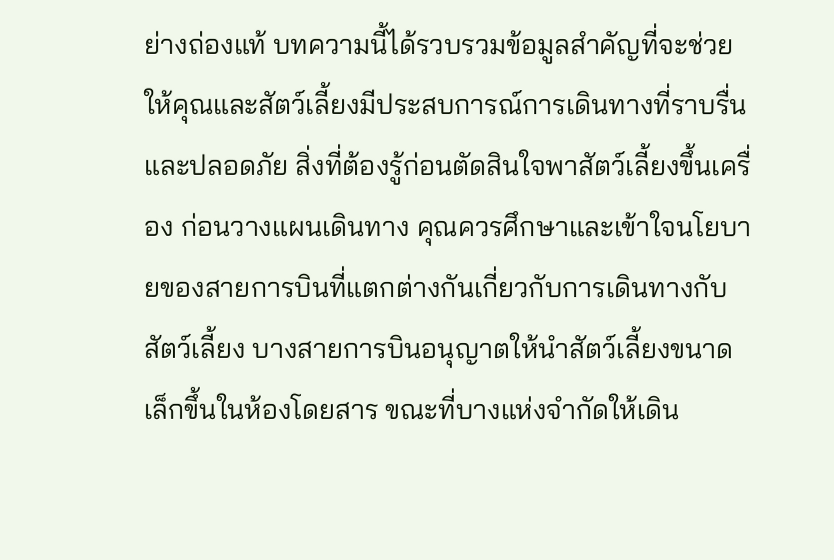ย่างถ่องแท้ บทความนี้ได้รวบรวมข้อมูลสำคัญที่จะช่วยให้คุณและสัตว์เลี้ยงมีประสบการณ์การเดินทางที่ราบรื่นและปลอดภัย สิ่งที่ต้องรู้ก่อนตัดสินใจพาสัตว์เลี้ยงขึ้นเครื่อง ก่อนวางแผนเดินทาง คุณควรศึกษาและเข้าใจนโยบายของสายการบินที่แตกต่างกันเกี่ยวกับการเดินทางกับสัตว์เลี้ยง บางสายการบินอนุญาตให้นำสัตว์เลี้ยงขนาดเล็กขึ้นในห้องโดยสาร ขณะที่บางแห่งจำกัดให้เดิน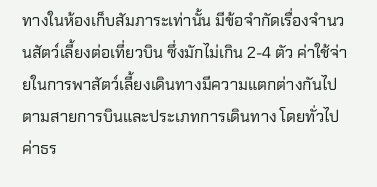ทางในห้องเก็บสัมภาระเท่านั้น มีข้อจำกัดเรื่องจำนวนสัตว์เลี้ยงต่อเที่ยวบิน ซึ่งมักไม่เกิน 2-4 ตัว ค่าใช้จ่ายในการพาสัตว์เลี้ยงเดินทางมีความแตกต่างกันไปตามสายการบินและประเภทการเดินทาง โดยทั่วไปค่าธร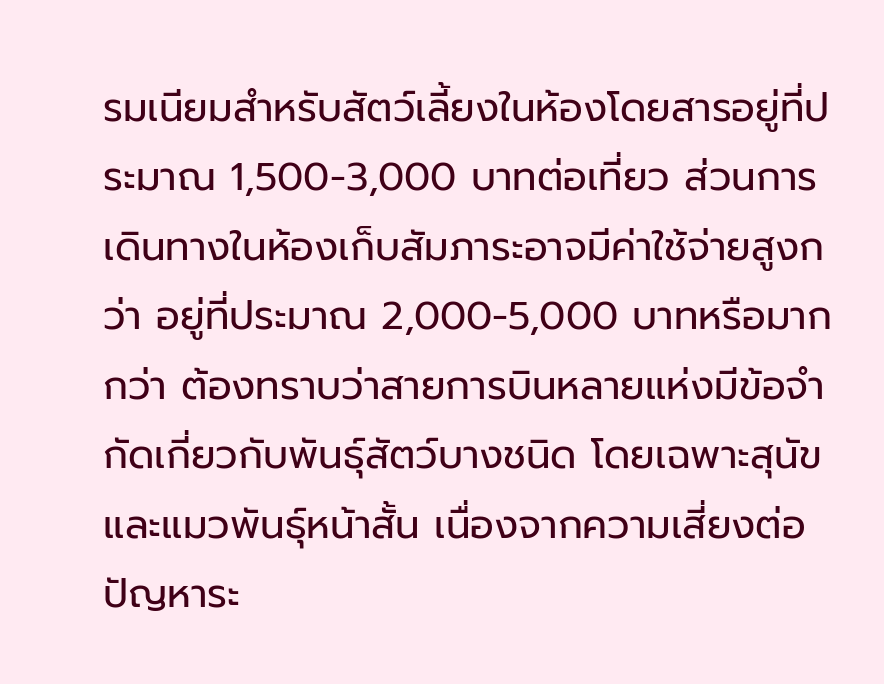รมเนียมสำหรับสัตว์เลี้ยงในห้องโดยสารอยู่ที่ประมาณ 1,500-3,000 บาทต่อเที่ยว ส่วนการเดินทางในห้องเก็บสัมภาระอาจมีค่าใช้จ่ายสูงกว่า อยู่ที่ประมาณ 2,000-5,000 บาทหรือมากกว่า ต้องทราบว่าสายการบินหลายแห่งมีข้อจำกัดเกี่ยวกับพันธุ์สัตว์บางชนิด โดยเฉพาะสุนัขและแมวพันธุ์หน้าสั้น เนื่องจากความเสี่ยงต่อปัญหาระ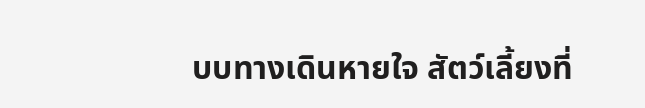บบทางเดินหายใจ สัตว์เลี้ยงที่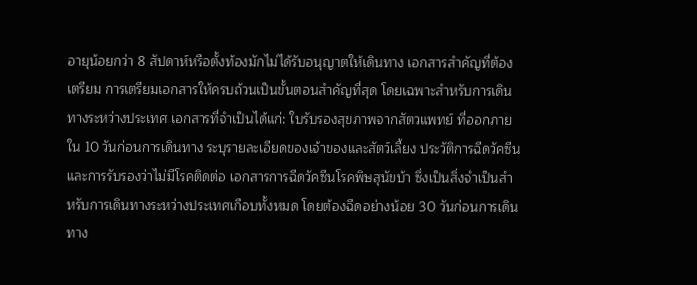อายุน้อยกว่า 8 สัปดาห์หรือตั้งท้องมักไม่ได้รับอนุญาตให้เดินทาง เอกสารสำคัญที่ต้องเตรียม การเตรียมเอกสารให้ครบถ้วนเป็นขั้นตอนสำคัญที่สุด โดยเฉพาะสำหรับการเดินทางระหว่างประเทศ เอกสารที่จำเป็นได้แก่: ใบรับรองสุขภาพจากสัตวแพทย์ ที่ออกภายใน 10 วันก่อนการเดินทาง ระบุรายละเอียดของเจ้าของและสัตว์เลี้ยง ประวัติการฉีดวัคซีน และการรับรองว่าไม่มีโรคติดต่อ เอกสารการฉีดวัคซีนโรคพิษสุนัขบ้า ซึ่งเป็นสิ่งจำเป็นสำหรับการเดินทางระหว่างประเทศเกือบทั้งหมด โดยต้องฉีดอย่างน้อย 30 วันก่อนการเดินทาง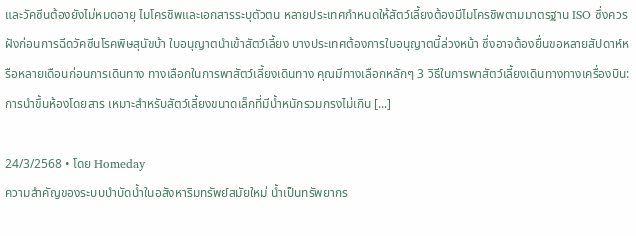และวัคซีนต้องยังไม่หมดอายุ ไมโครชิพและเอกสารระบุตัวตน หลายประเทศกำหนดให้สัตว์เลี้ยงต้องมีไมโครชิพตามมาตรฐาน ISO ซึ่งควรฝังก่อนการฉีดวัคซีนโรคพิษสุนัขบ้า ใบอนุญาตนำเข้าสัตว์เลี้ยง บางประเทศต้องการใบอนุญาตนี้ล่วงหน้า ซึ่งอาจต้องยื่นขอหลายสัปดาห์หรือหลายเดือนก่อนการเดินทาง ทางเลือกในการพาสัตว์เลี้ยงเดินทาง คุณมีทางเลือกหลักๆ 3 วิธีในการพาสัตว์เลี้ยงเดินทางทางเครื่องบิน: การนำขึ้นห้องโดยสาร เหมาะสำหรับสัตว์เลี้ยงขนาดเล็กที่มีน้ำหนักรวมกรงไม่เกิน [...]

24/3/2568 • โดย Homeday
ความสำคัญของระบบบำบัดน้ำในอสังหาริมทรัพย์สมัยใหม่ น้ำเป็นทรัพยากร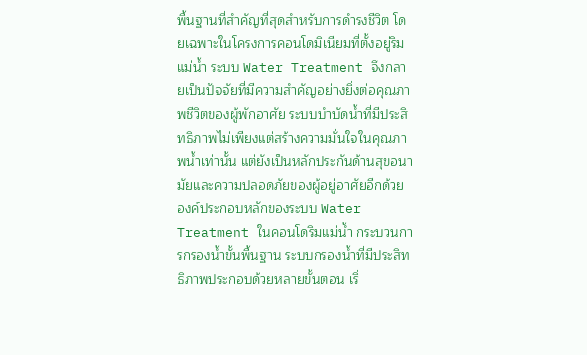พื้นฐานที่สำคัญที่สุดสำหรับการดำรงชีวิต โดยเฉพาะในโครงการคอนโดมิเนียมที่ตั้งอยู่ริมแม่น้ำ ระบบ Water Treatment จึงกลายเป็นปัจจัยที่มีความสำคัญอย่างยิ่งต่อคุณภาพชีวิตของผู้พักอาศัย ระบบบำบัดน้ำที่มีประสิทธิภาพไม่เพียงแต่สร้างความมั่นใจในคุณภาพน้ำเท่านั้น แต่ยังเป็นหลักประกันด้านสุขอนามัยและความปลอดภัยของผู้อยู่อาศัยอีกด้วย องค์ประกอบหลักของระบบ Water Treatment ในคอนโดริมแม่น้ำ กระบวนการกรองน้ำขั้นพื้นฐาน ระบบกรองน้ำที่มีประสิทธิภาพประกอบด้วยหลายขั้นตอน เริ่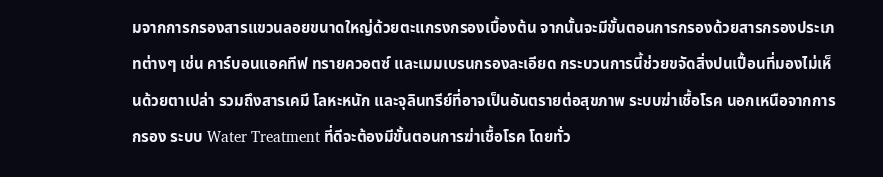มจากการกรองสารแขวนลอยขนาดใหญ่ด้วยตะแกรงกรองเบื้องต้น จากนั้นจะมีขั้นตอนการกรองด้วยสารกรองประเภทต่างๆ เช่น คาร์บอนแอคทีฟ ทรายควอตซ์ และเมมเบรนกรองละเอียด กระบวนการนี้ช่วยขจัดสิ่งปนเปื้อนที่มองไม่เห็นด้วยตาเปล่า รวมถึงสารเคมี โลหะหนัก และจุลินทรีย์ที่อาจเป็นอันตรายต่อสุขภาพ ระบบฆ่าเชื้อโรค นอกเหนือจากการกรอง ระบบ Water Treatment ที่ดีจะต้องมีขั้นตอนการฆ่าเชื้อโรค โดยทั่ว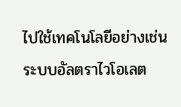ไปใช้เทคโนโลยีอย่างเช่นระบบอัลตราไวโอเลต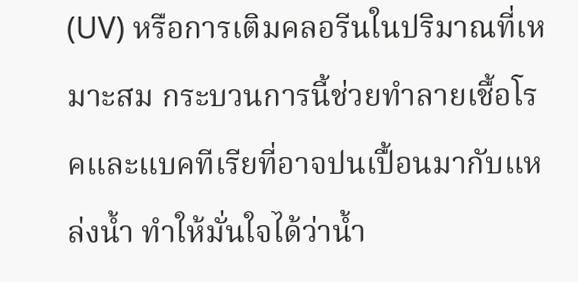(UV) หรือการเติมคลอรีนในปริมาณที่เหมาะสม กระบวนการนี้ช่วยทำลายเชื้อโรคและแบคทีเรียที่อาจปนเปื้อนมากับแหล่งน้ำ ทำให้มั่นใจได้ว่าน้ำ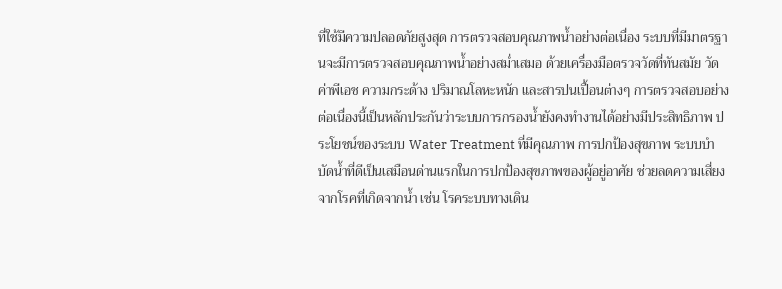ที่ใช้มีความปลอดภัยสูงสุด การตรวจสอบคุณภาพน้ำอย่างต่อเนื่อง ระบบที่มีมาตรฐานจะมีการตรวจสอบคุณภาพน้ำอย่างสม่ำเสมอ ด้วยเครื่องมือตรวจวัดที่ทันสมัย วัดค่าพีเอช ความกระด้าง ปริมาณโลหะหนัก และสารปนเปื้อนต่างๆ การตรวจสอบอย่างต่อเนื่องนี้เป็นหลักประกันว่าระบบการกรองน้ำยังคงทำงานได้อย่างมีประสิทธิภาพ ประโยชน์ของระบบ Water Treatment ที่มีคุณภาพ การปกป้องสุขภาพ ระบบบำบัดน้ำที่ดีเป็นเสมือนด่านแรกในการปกป้องสุขภาพของผู้อยู่อาศัย ช่วยลดความเสี่ยงจากโรคที่เกิดจากน้ำ เช่น โรคระบบทางเดิน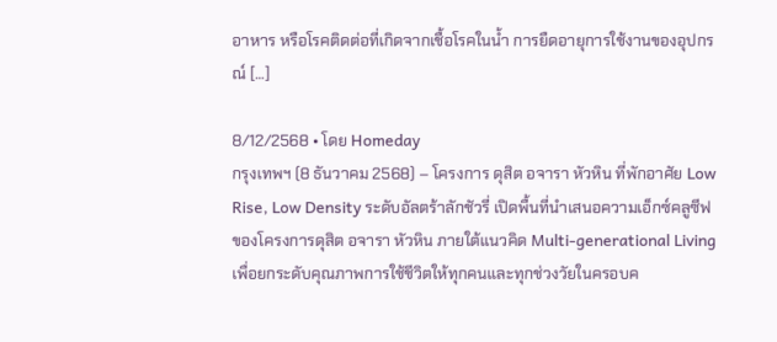อาหาร หรือโรคติดต่อที่เกิดจากเชื้อโรคในน้ำ การยืดอายุการใช้งานของอุปกรณ์ [...]

8/12/2568 • โดย Homeday
กรุงเทพฯ (8 ธันวาคม 2568) – โครงการ ดุสิต อจารา หัวหิน ที่พักอาศัย Low Rise, Low Density ระดับอัลตร้าลักชัวรี่ เปิดพื้นที่นำเสนอความเอ็กซ์คลูซีฟของโครงการดุสิต อจารา หัวหิน ภายใต้แนวคิด Multi-generational Living เพื่อยกระดับคุณภาพการใช้ชีวิตให้ทุกคนและทุกช่วงวัยในครอบค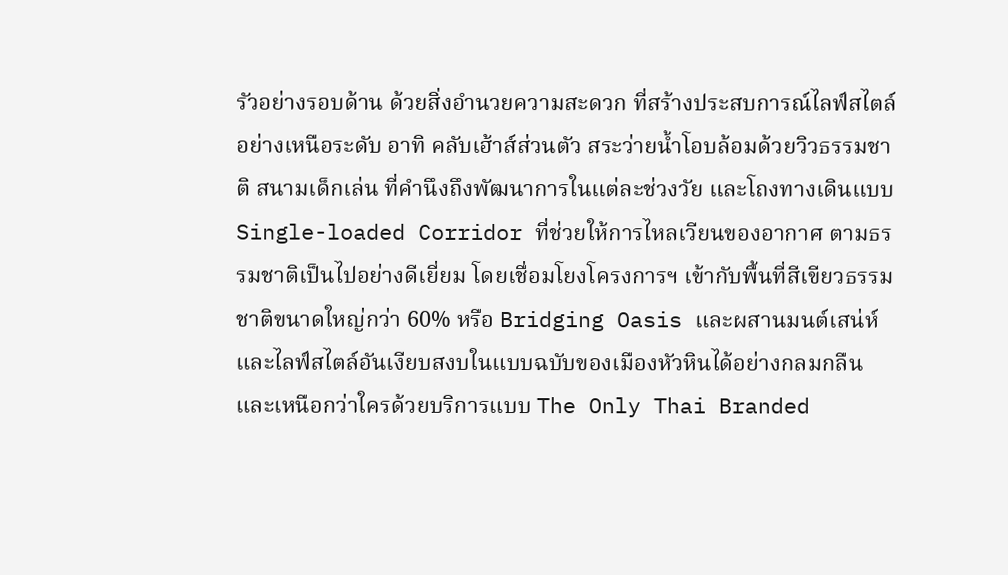รัวอย่างรอบด้าน ด้วยสิ่งอำนวยความสะดวก ที่สร้างประสบการณ์ไลฟ์สไตล์อย่างเหนือระดับ อาทิ คลับเฮ้าส์ส่วนตัว สระว่ายน้ำโอบล้อมด้วยวิวธรรมชาติ สนามเด็กเล่น ที่คำนึงถึงพัฒนาการในแต่ละช่วงวัย และโถงทางเดินแบบ Single-loaded Corridor ที่ช่วยให้การไหลเวียนของอากาศ ตามธรรมชาติเป็นไปอย่างดีเยี่ยม โดยเชื่อมโยงโครงการฯ เข้ากับพื้นที่สีเขียวธรรมชาติขนาดใหญ่กว่า 60% หรือ Bridging Oasis และผสานมนต์เสน่ห์และไลฟ์สไตล์อันเงียบสงบในแบบฉบับของเมืองหัวหินได้อย่างกลมกลืน และเหนือกว่าใครด้วยบริการแบบ The Only Thai Branded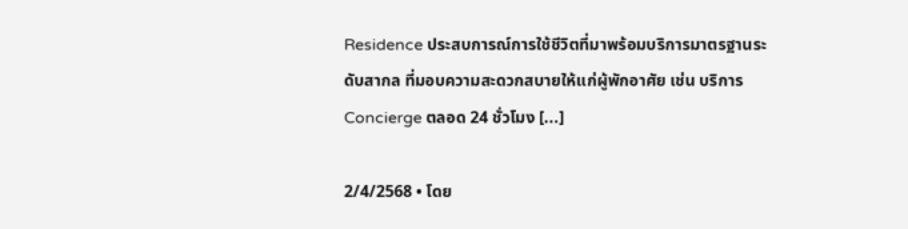Residence ประสบการณ์การใช้ชีวิตที่มาพร้อมบริการมาตรฐานระดับสากล ที่มอบความสะดวกสบายให้แก่ผู้พักอาศัย เช่น บริการ Concierge ตลอด 24 ชั่วโมง [...]

2/4/2568 • โดย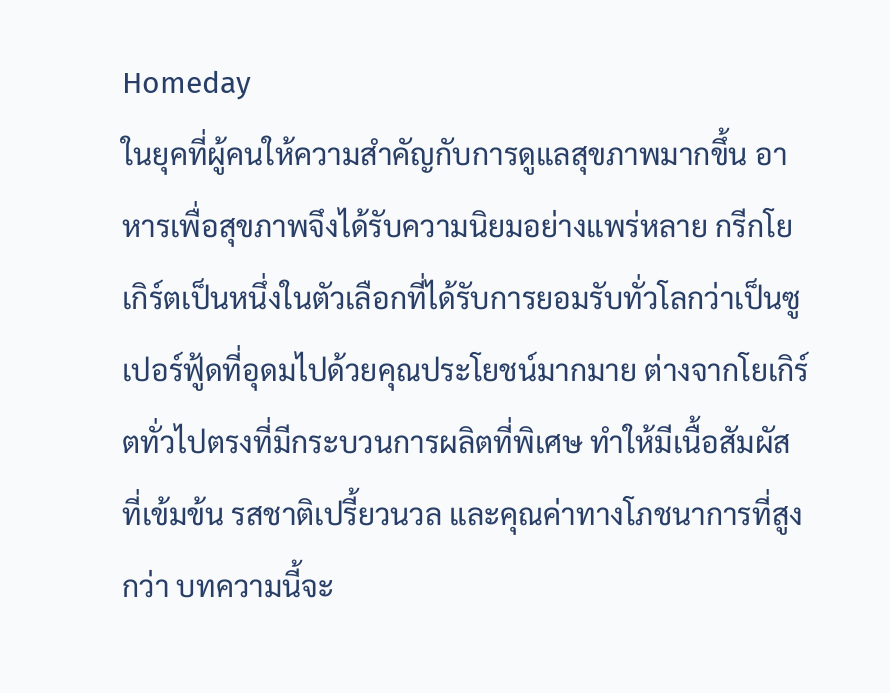Homeday
ในยุคที่ผู้คนให้ความสำคัญกับการดูแลสุขภาพมากขึ้น อาหารเพื่อสุขภาพจึงได้รับความนิยมอย่างแพร่หลาย กรีกโยเกิร์ตเป็นหนึ่งในตัวเลือกที่ได้รับการยอมรับทั่วโลกว่าเป็นซูเปอร์ฟู้ดที่อุดมไปด้วยคุณประโยชน์มากมาย ต่างจากโยเกิร์ตทั่วไปตรงที่มีกระบวนการผลิตที่พิเศษ ทำให้มีเนื้อสัมผัสที่เข้มข้น รสชาติเปรี้ยวนวล และคุณค่าทางโภชนาการที่สูงกว่า บทความนี้จะ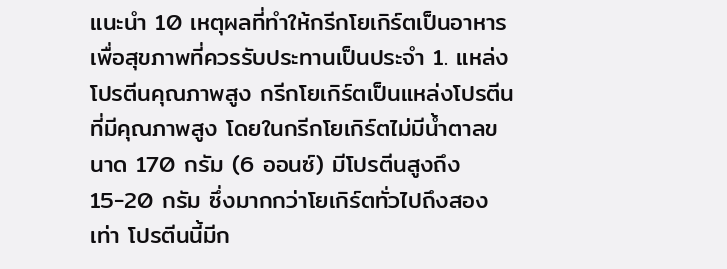แนะนำ 10 เหตุผลที่ทำให้กรีกโยเกิร์ตเป็นอาหารเพื่อสุขภาพที่ควรรับประทานเป็นประจำ 1. แหล่งโปรตีนคุณภาพสูง กรีกโยเกิร์ตเป็นแหล่งโปรตีนที่มีคุณภาพสูง โดยในกรีกโยเกิร์ตไม่มีน้ำตาลขนาด 170 กรัม (6 ออนซ์) มีโปรตีนสูงถึง 15-20 กรัม ซึ่งมากกว่าโยเกิร์ตทั่วไปถึงสองเท่า โปรตีนนี้มีก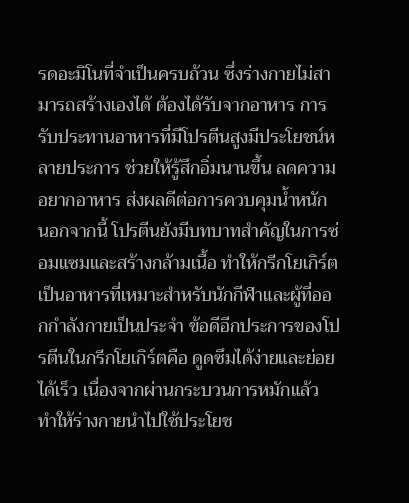รดอะมิโนที่จำเป็นครบถ้วน ซึ่งร่างกายไม่สามารถสร้างเองได้ ต้องได้รับจากอาหาร การรับประทานอาหารที่มีโปรตีนสูงมีประโยชน์หลายประการ ช่วยให้รู้สึกอิ่มนานขึ้น ลดความอยากอาหาร ส่งผลดีต่อการควบคุมน้ำหนัก นอกจากนี้ โปรตีนยังมีบทบาทสำคัญในการซ่อมแซมและสร้างกล้ามเนื้อ ทำให้กรีกโยเกิร์ตเป็นอาหารที่เหมาะสำหรับนักกีฬาและผู้ที่ออกกำลังกายเป็นประจำ ข้อดีอีกประการของโปรตีนในกรีกโยเกิร์ตคือ ดูดซึมได้ง่ายและย่อยได้เร็ว เนื่องจากผ่านกระบวนการหมักแล้ว ทำให้ร่างกายนำไปใช้ประโยช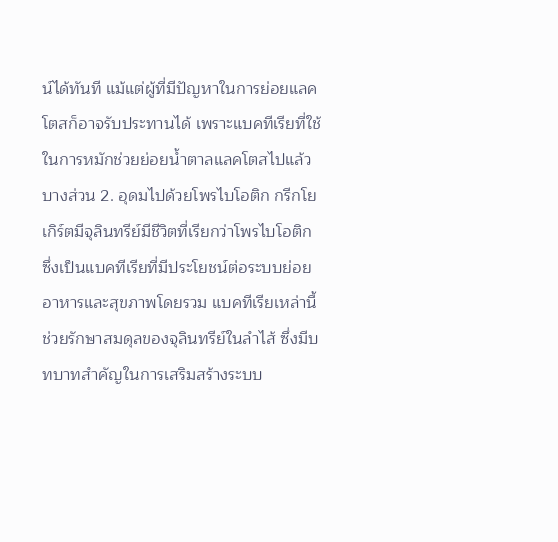น์ได้ทันที แม้แต่ผู้ที่มีปัญหาในการย่อยแลคโตสก็อาจรับประทานได้ เพราะแบคทีเรียที่ใช้ในการหมักช่วยย่อยน้ำตาลแลคโตสไปแล้วบางส่วน 2. อุดมไปด้วยโพรไบโอติก กรีกโยเกิร์ตมีจุลินทรีย์มีชีวิตที่เรียกว่าโพรไบโอติก ซึ่งเป็นแบคทีเรียที่มีประโยชน์ต่อระบบย่อยอาหารและสุขภาพโดยรวม แบคทีเรียเหล่านี้ช่วยรักษาสมดุลของจุลินทรีย์ในลำไส้ ซึ่งมีบทบาทสำคัญในการเสริมสร้างระบบ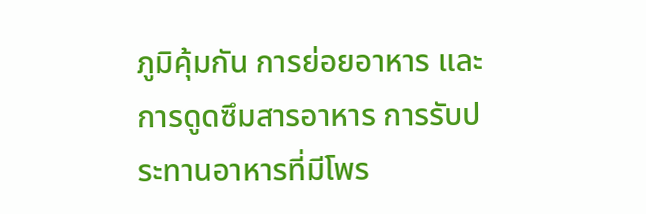ภูมิคุ้มกัน การย่อยอาหาร และการดูดซึมสารอาหาร การรับประทานอาหารที่มีโพร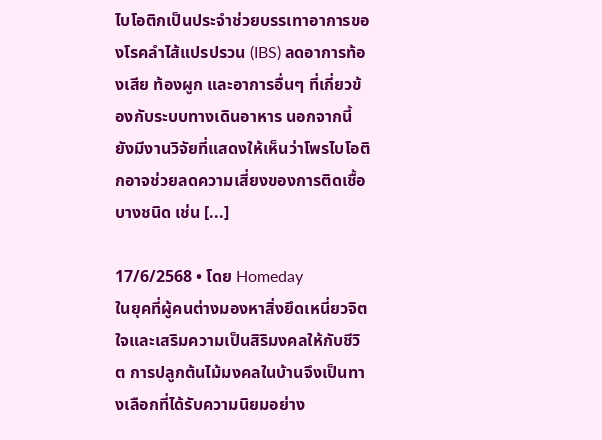ไบโอติกเป็นประจำช่วยบรรเทาอาการของโรคลำไส้แปรปรวน (IBS) ลดอาการท้องเสีย ท้องผูก และอาการอื่นๆ ที่เกี่ยวข้องกับระบบทางเดินอาหาร นอกจากนี้ ยังมีงานวิจัยที่แสดงให้เห็นว่าโพรไบโอติกอาจช่วยลดความเสี่ยงของการติดเชื้อบางชนิด เช่น [...]

17/6/2568 • โดย Homeday
ในยุคที่ผู้คนต่างมองหาสิ่งยึดเหนี่ยวจิตใจและเสริมความเป็นสิริมงคลให้กับชีวิต การปลูกต้นไม้มงคลในบ้านจึงเป็นทางเลือกที่ได้รับความนิยมอย่าง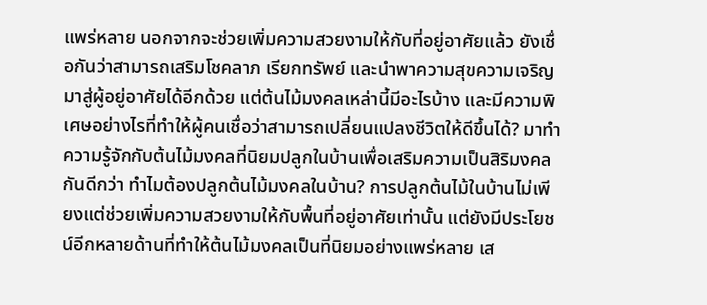แพร่หลาย นอกจากจะช่วยเพิ่มความสวยงามให้กับที่อยู่อาศัยแล้ว ยังเชื่อกันว่าสามารถเสริมโชคลาภ เรียกทรัพย์ และนำพาความสุขความเจริญมาสู่ผู้อยู่อาศัยได้อีกด้วย แต่ต้นไม้มงคลเหล่านี้มีอะไรบ้าง และมีความพิเศษอย่างไรที่ทำให้ผู้คนเชื่อว่าสามารถเปลี่ยนแปลงชีวิตให้ดีขึ้นได้? มาทำความรู้จักกับต้นไม้มงคลที่นิยมปลูกในบ้านเพื่อเสริมความเป็นสิริมงคลกันดีกว่า ทำไมต้องปลูกต้นไม้มงคลในบ้าน? การปลูกต้นไม้ในบ้านไม่เพียงแต่ช่วยเพิ่มความสวยงามให้กับพื้นที่อยู่อาศัยเท่านั้น แต่ยังมีประโยชน์อีกหลายด้านที่ทำให้ต้นไม้มงคลเป็นที่นิยมอย่างแพร่หลาย เส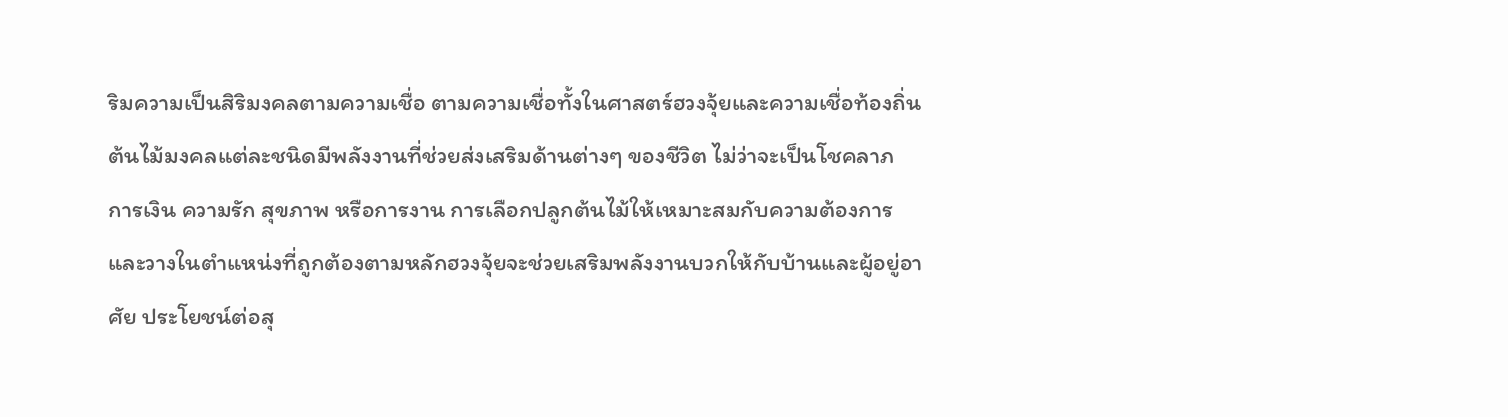ริมความเป็นสิริมงคลตามความเชื่อ ตามความเชื่อทั้งในศาสตร์ฮวงจุ้ยและความเชื่อท้องถิ่น ต้นไม้มงคลแต่ละชนิดมีพลังงานที่ช่วยส่งเสริมด้านต่างๆ ของชีวิต ไม่ว่าจะเป็นโชคลาภ การเงิน ความรัก สุขภาพ หรือการงาน การเลือกปลูกต้นไม้ให้เหมาะสมกับความต้องการและวางในตำแหน่งที่ถูกต้องตามหลักฮวงจุ้ยจะช่วยเสริมพลังงานบวกให้กับบ้านและผู้อยู่อาศัย ประโยชน์ต่อสุ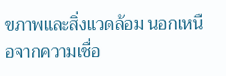ขภาพและสิ่งแวดล้อม นอกเหนือจากความเชื่อ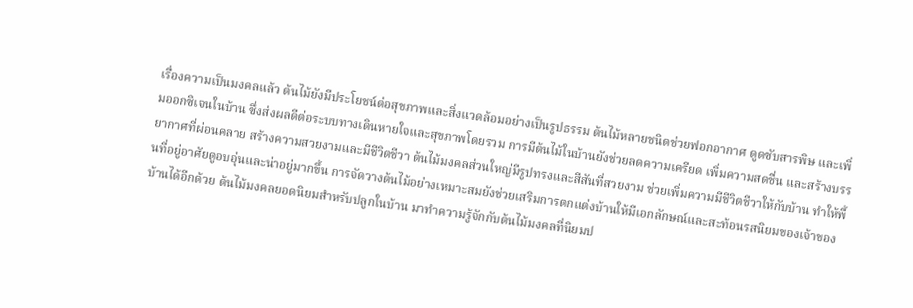เรื่องความเป็นมงคลแล้ว ต้นไม้ยังมีประโยชน์ต่อสุขภาพและสิ่งแวดล้อมอย่างเป็นรูปธรรม ต้นไม้หลายชนิดช่วยฟอกอากาศ ดูดซับสารพิษ และเพิ่มออกซิเจนในบ้าน ซึ่งส่งผลดีต่อระบบทางเดินหายใจและสุขภาพโดยรวม การมีต้นไม้ในบ้านยังช่วยลดความเครียด เพิ่มความสดชื่น และสร้างบรรยากาศที่ผ่อนคลาย สร้างความสวยงามและมีชีวิตชีวา ต้นไม้มงคลส่วนใหญ่มีรูปทรงและสีสันที่สวยงาม ช่วยเพิ่มความมีชีวิตชีวาให้กับบ้าน ทำให้พื้นที่อยู่อาศัยดูอบอุ่นและน่าอยู่มากขึ้น การจัดวางต้นไม้อย่างเหมาะสมยังช่วยเสริมการตกแต่งบ้านให้มีเอกลักษณ์และสะท้อนรสนิยมของเจ้าของบ้านได้อีกด้วย ต้นไม้มงคลยอดนิยมสำหรับปลูกในบ้าน มาทำความรู้จักกับต้นไม้มงคลที่นิยมป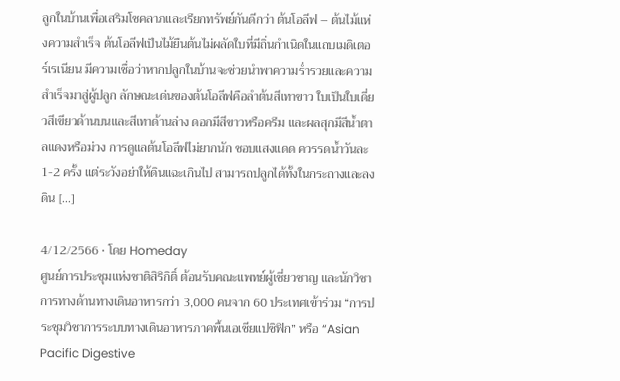ลูกในบ้านเพื่อเสริมโชคลาภและเรียกทรัพย์กันดีกว่า ต้นโอลีฟ – ต้นไม้แห่งความสำเร็จ ต้นโอลีฟเป็นไม้ยืนต้นไม่ผลัดใบที่มีถิ่นกำเนิดในแถบเมดิเตอร์เรเนียน มีความเชื่อว่าหากปลูกในบ้านจะช่วยนำพาความร่ำรวยและความสำเร็จมาสู่ผู้ปลูก ลักษณะเด่นของต้นโอลีฟคือลำต้นสีเทาขาว ใบเป็นใบเดี่ยวสีเขียวด้านบนและสีเทาด้านล่าง ดอกมีสีขาวหรือครีม และผลสุกมีสีน้ำตาลแดงหรือม่วง การดูแลต้นโอลีฟไม่ยากนัก ชอบแสงแดด ควรรดน้ำวันละ 1-2 ครั้ง แต่ระวังอย่าให้ดินแฉะเกินไป สามารถปลูกได้ทั้งในกระถางและลงดิน [...]

4/12/2566 • โดย Homeday
ศูนย์การประชุมแห่งชาติสิริกิติ์ ต้อนรับคณะแพทย์ผู้เชี่ยวชาญ และนักวิชาการทางด้านทางเดินอาหารกว่า 3,000 คนจาก 60 ประเทศเข้าร่วม “การประชุมวิชาการระบบทางเดินอาหารภาคพื้นเอเชียแปซิฟิก” หรือ “Asian Pacific Digestive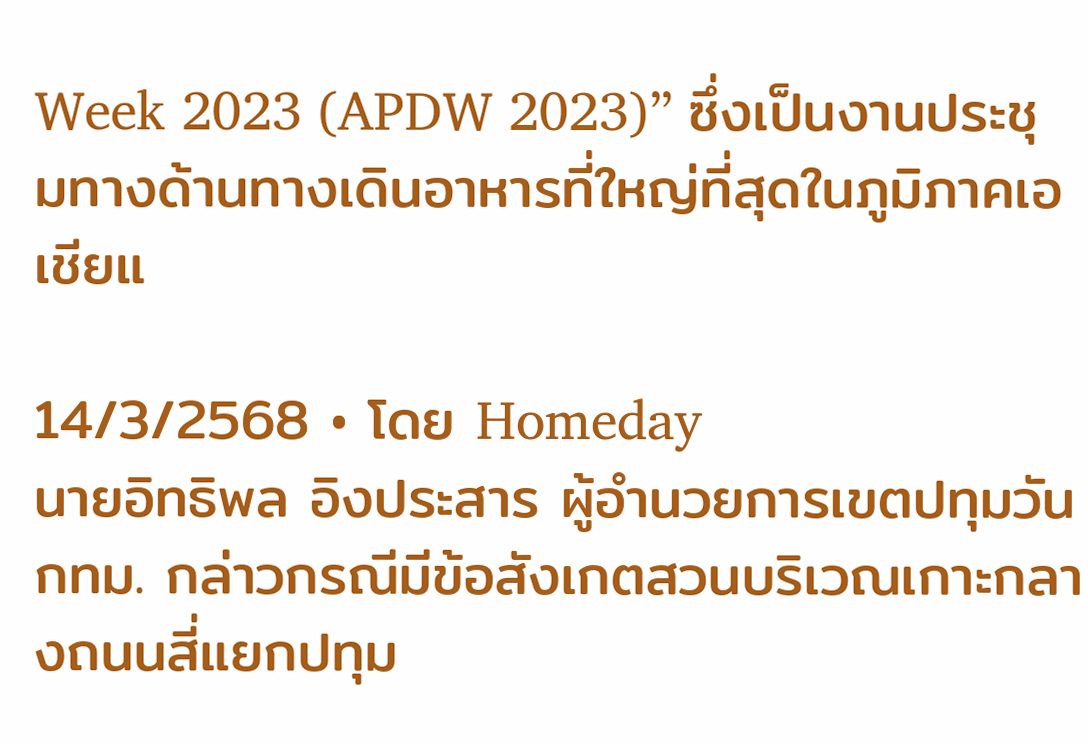Week 2023 (APDW 2023)” ซึ่งเป็นงานประชุมทางด้านทางเดินอาหารที่ใหญ่ที่สุดในภูมิภาคเอเชียแ

14/3/2568 • โดย Homeday
นายอิทธิพล อิงประสาร ผู้อำนวยการเขตปทุมวัน กทม. กล่าวกรณีมีข้อสังเกตสวนบริเวณเกาะกลางถนนสี่แยกปทุม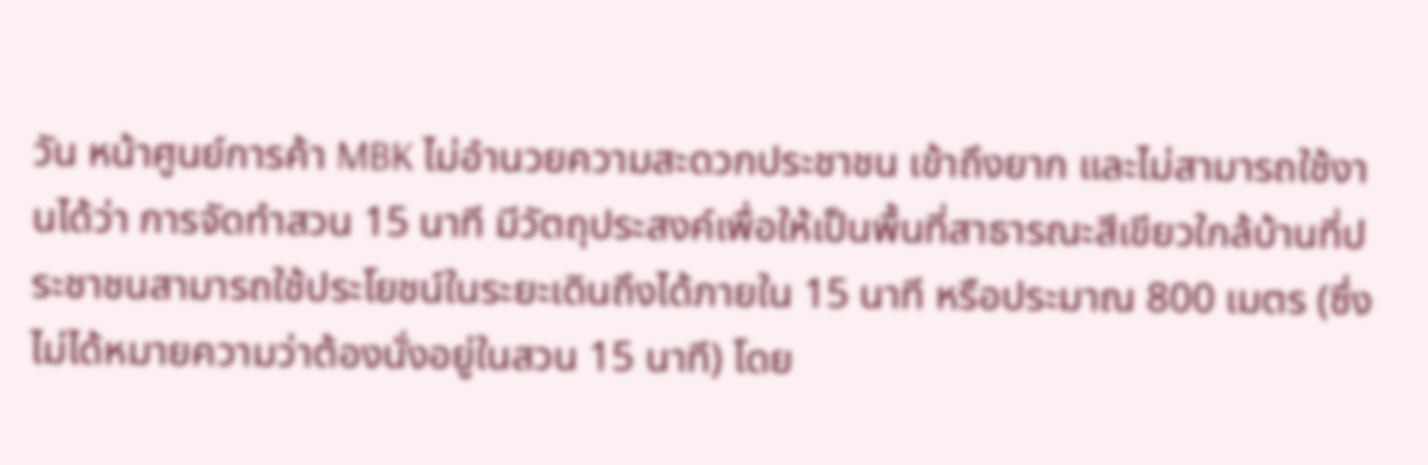วัน หน้าศูนย์การค้า MBK ไม่อำนวยความสะดวกประชาชน เข้าถึงยาก และไม่สามารถใช้งานได้ว่า การจัดทำสวน 15 นาที มีวัตถุประสงค์เพื่อให้เป็นพื้นที่สาธารณะสีเขียวใกล้บ้านที่ประชาชนสามารถใช้ประโยชน์ในระยะเดินถึงได้ภายใน 15 นาที หรือประมาณ 800 เมตร (ซึ่งไม่ได้หมายความว่าต้องนั่งอยู่ในสวน 15 นาที) โดย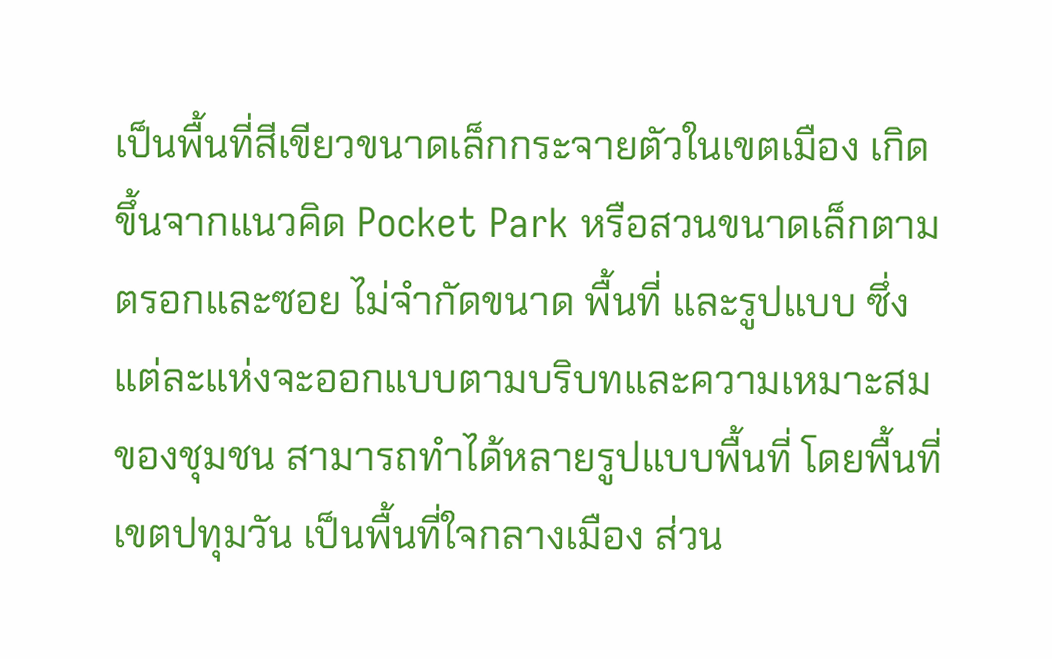เป็นพื้นที่สีเขียวขนาดเล็กกระจายตัวในเขตเมือง เกิดขึ้นจากแนวคิด Pocket Park หรือสวนขนาดเล็กตามตรอกและซอย ไม่จำกัดขนาด พื้นที่ และรูปแบบ ซึ่งแต่ละแห่งจะออกแบบตามบริบทและความเหมาะสมของชุมชน สามารถทำได้หลายรูปแบบพื้นที่ โดยพื้นที่เขตปทุมวัน เป็นพื้นที่ใจกลางเมือง ส่วน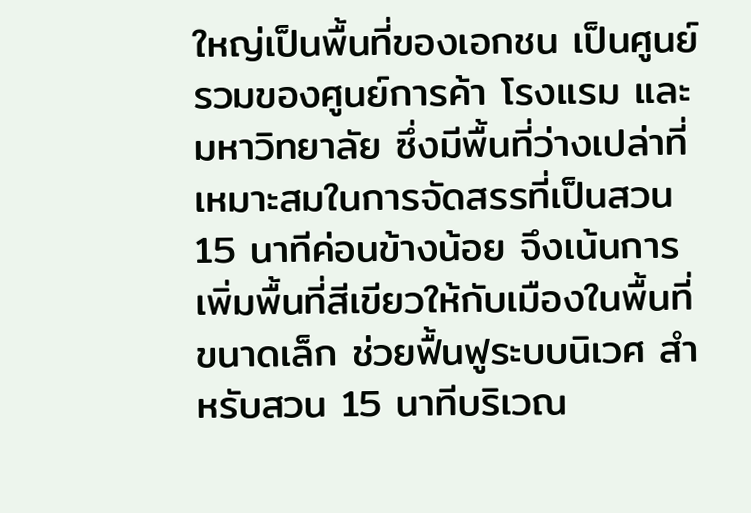ใหญ่เป็นพื้นที่ของเอกชน เป็นศูนย์รวมของศูนย์การค้า โรงแรม และมหาวิทยาลัย ซึ่งมีพื้นที่ว่างเปล่าที่เหมาะสมในการจัดสรรที่เป็นสวน 15 นาทีค่อนข้างน้อย จึงเน้นการเพิ่มพื้นที่สีเขียวให้กับเมืองในพื้นที่ขนาดเล็ก ช่วยฟื้นฟูระบบนิเวศ สำหรับสวน 15 นาทีบริเวณ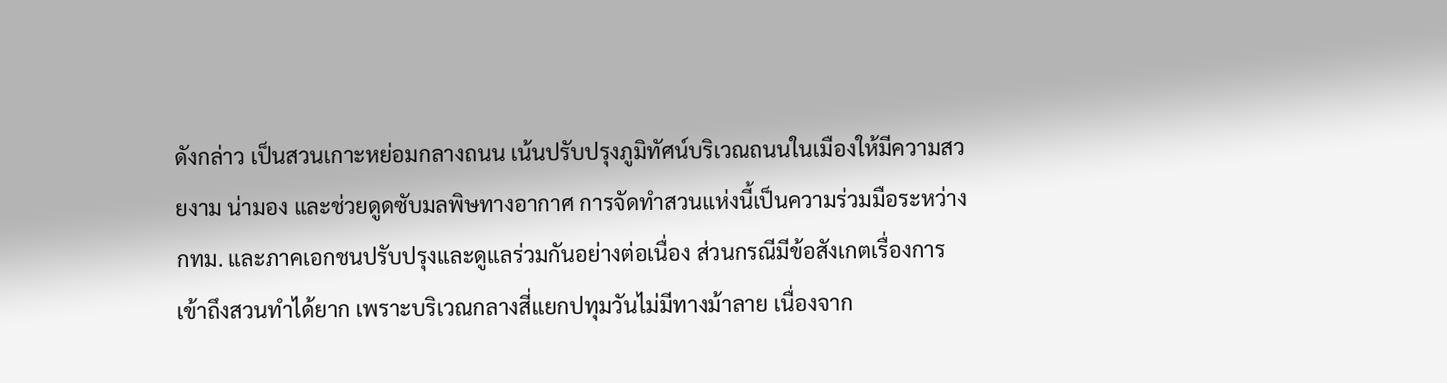ดังกล่าว เป็นสวนเกาะหย่อมกลางถนน เน้นปรับปรุงภูมิทัศน์บริเวณถนนในเมืองให้มีความสวยงาม น่ามอง และช่วยดูดซับมลพิษทางอากาศ การจัดทำสวนแห่งนี้เป็นความร่วมมือระหว่าง กทม. และภาคเอกชนปรับปรุงและดูแลร่วมกันอย่างต่อเนื่อง ส่วนกรณีมีข้อสังเกตเรื่องการเข้าถึงสวนทำได้ยาก เพราะบริเวณกลางสี่แยกปทุมวันไม่มีทางม้าลาย เนื่องจาก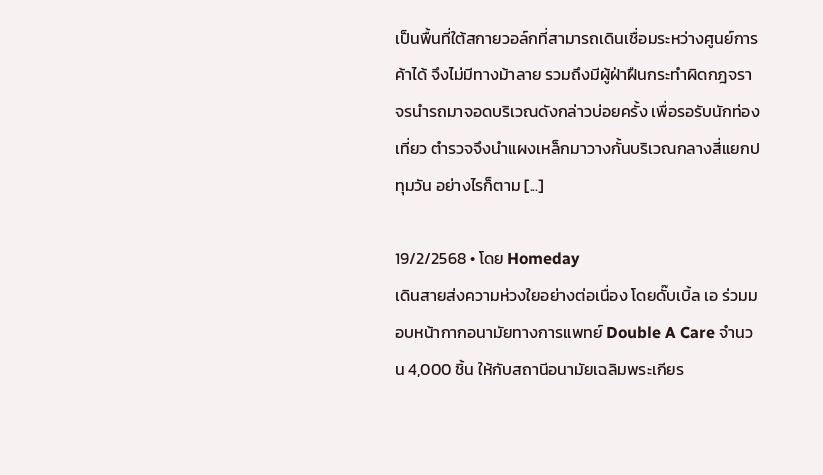เป็นพื้นที่ใต้สกายวอล์กที่สามารถเดินเชื่อมระหว่างศูนย์การค้าได้ จึงไม่มีทางม้าลาย รวมถึงมีผู้ฝ่าฝืนกระทำผิดกฎจราจรนำรถมาจอดบริเวณดังกล่าวบ่อยครั้ง เพื่อรอรับนักท่องเที่ยว ตำรวจจึงนำแผงเหล็กมาวางกั้นบริเวณกลางสี่แยกปทุมวัน อย่างไรก็ตาม [...]

19/2/2568 • โดย Homeday
เดินสายส่งความห่วงใยอย่างต่อเนื่อง โดยดั๊บเบิ้ล เอ ร่วมมอบหน้ากากอนามัยทางการแพทย์ Double A Care จำนวน 4,000 ชิ้น ให้กับสถานีอนามัยเฉลิมพระเกียร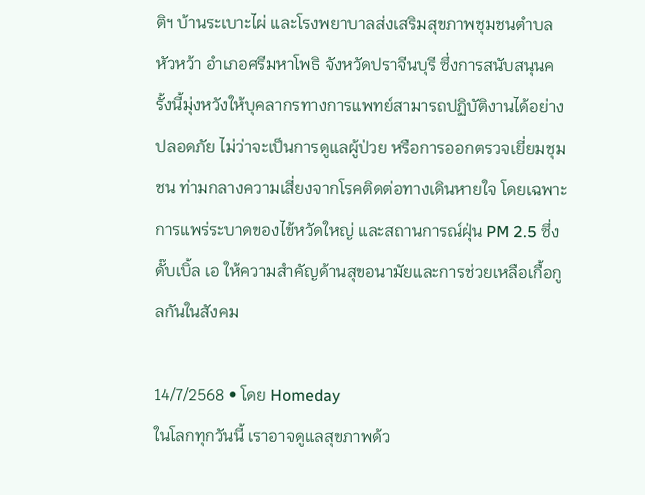ติฯ บ้านระเบาะไผ่ และโรงพยาบาลส่งเสริมสุขภาพชุมชนตำบลหัวหว้า อำเภอศรีมหาโพธิ จังหวัดปราจีนบุรี ซึ่งการสนับสนุนครั้งนี้มุ่งหวังให้บุคลากรทางการแพทย์สามารถปฏิบัติงานได้อย่างปลอดภัย ไม่ว่าจะเป็นการดูแลผู้ป่วย หรือการออกตรวจเยี่ยมชุมชน ท่ามกลางความเสี่ยงจากโรคติดต่อทางเดินหายใจ โดยเฉพาะการแพร่ระบาดของไข้หวัดใหญ่ และสถานการณ์ฝุ่น PM 2.5 ซึ่งดั๊บเบิ้ล เอ ให้ความสำคัญด้านสุขอนามัยและการช่วยเหลือเกื้อกูลกันในสังคม

14/7/2568 • โดย Homeday
ในโลกทุกวันนี้ เราอาจดูแลสุขภาพด้ว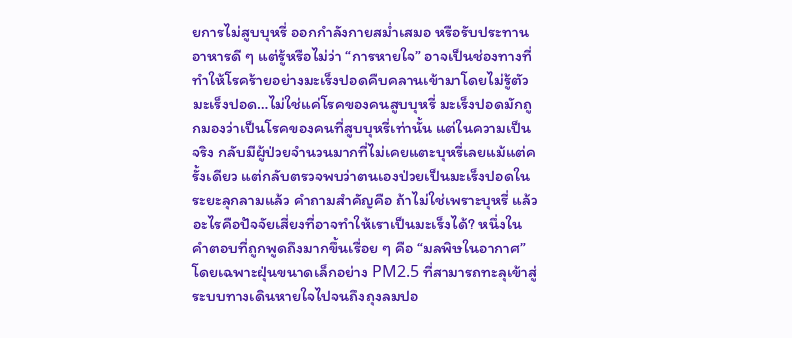ยการไม่สูบบุหรี่ ออกกำลังกายสม่ำเสมอ หรือรับประทานอาหารดี ๆ แต่รู้หรือไม่ว่า “การหายใจ” อาจเป็นช่องทางที่ทำให้โรคร้ายอย่างมะเร็งปอดคืบคลานเข้ามาโดยไม่รู้ตัว มะเร็งปอด…ไม่ใช่แค่โรคของคนสูบบุหรี่ มะเร็งปอดมักถูกมองว่าเป็นโรคของคนที่สูบบุหรี่เท่านั้น แต่ในความเป็นจริง กลับมีผู้ป่วยจำนวนมากที่ไม่เคยแตะบุหรี่เลยแม้แต่ครั้งเดียว แต่กลับตรวจพบว่าตนเองป่วยเป็นมะเร็งปอดในระยะลุกลามแล้ว คำถามสำคัญคือ ถ้าไม่ใช่เพราะบุหรี่ แล้วอะไรคือปัจจัยเสี่ยงที่อาจทำให้เราเป็นมะเร็งได้? หนึ่งในคำตอบที่ถูกพูดถึงมากขึ้นเรื่อย ๆ คือ “มลพิษในอากาศ” โดยเฉพาะฝุ่นขนาดเล็กอย่าง PM2.5 ที่สามารถทะลุเข้าสู่ระบบทางเดินหายใจไปจนถึงถุงลมปอ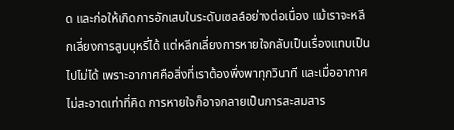ด และก่อให้เกิดการอักเสบในระดับเซลล์อย่างต่อเนื่อง แม้เราจะหลีกเลี่ยงการสูบบุหรี่ได้ แต่หลีกเลี่ยงการหายใจกลับเป็นเรื่องแทบเป็นไปไม่ได้ เพราะอากาศคือสิ่งที่เราต้องพึ่งพาทุกวินาที และเมื่ออากาศไม่สะอาดเท่าที่คิด การหายใจก็อาจกลายเป็นการสะสมสาร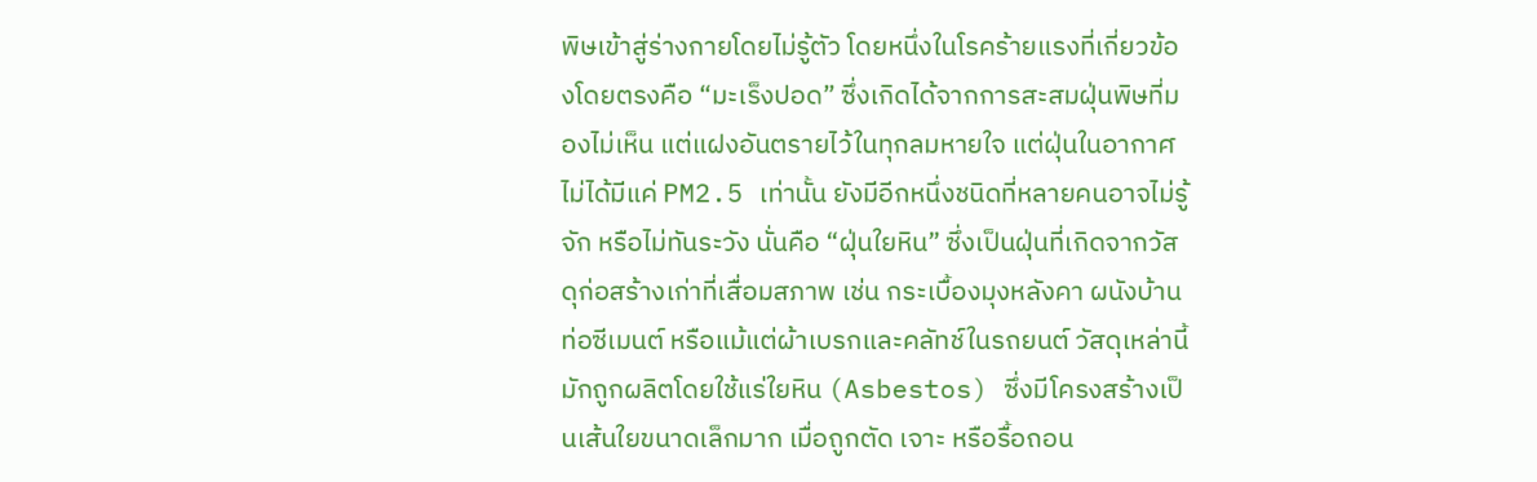พิษเข้าสู่ร่างกายโดยไม่รู้ตัว โดยหนึ่งในโรคร้ายแรงที่เกี่ยวข้องโดยตรงคือ “มะเร็งปอด” ซึ่งเกิดได้จากการสะสมฝุ่นพิษที่มองไม่เห็น แต่แฝงอันตรายไว้ในทุกลมหายใจ แต่ฝุ่นในอากาศไม่ได้มีแค่ PM2.5 เท่านั้น ยังมีอีกหนึ่งชนิดที่หลายคนอาจไม่รู้จัก หรือไม่ทันระวัง นั่นคือ “ฝุ่นใยหิน” ซึ่งเป็นฝุ่นที่เกิดจากวัสดุก่อสร้างเก่าที่เสื่อมสภาพ เช่น กระเบื้องมุงหลังคา ผนังบ้าน ท่อซีเมนต์ หรือแม้แต่ผ้าเบรกและคลัทช์ในรถยนต์ วัสดุเหล่านี้มักถูกผลิตโดยใช้แร่ใยหิน (Asbestos) ซึ่งมีโครงสร้างเป็นเส้นใยขนาดเล็กมาก เมื่อถูกตัด เจาะ หรือรื้อถอน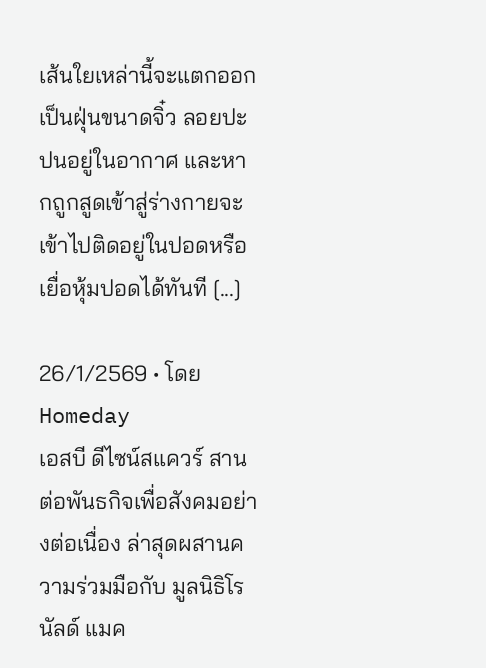เส้นใยเหล่านี้จะแตกออกเป็นฝุ่นขนาดจิ๋ว ลอยปะปนอยู่ในอากาศ และหากถูกสูดเข้าสู่ร่างกายจะเข้าไปติดอยู่ในปอดหรือเยื่อหุ้มปอดได้ทันที [...]

26/1/2569 • โดย Homeday
เอสบี ดีไซน์สแควร์ สานต่อพันธกิจเพื่อสังคมอย่างต่อเนื่อง ล่าสุดผสานความร่วมมือกับ มูลนิธิโรนัลด์ แมค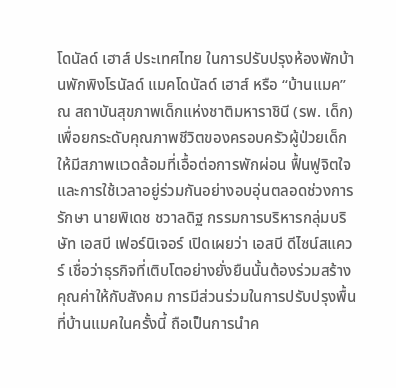โดนัลด์ เฮาส์ ประเทศไทย ในการปรับปรุงห้องพักบ้านพักพิงโรนัลด์ แมคโดนัลด์ เฮาส์ หรือ “บ้านแมค” ณ สถาบันสุขภาพเด็กแห่งชาติมหาราชินี (รพ. เด็ก) เพื่อยกระดับคุณภาพชีวิตของครอบครัวผู้ป่วยเด็ก ให้มีสภาพแวดล้อมที่เอื้อต่อการพักผ่อน ฟื้นฟูจิตใจ และการใช้เวลาอยู่ร่วมกันอย่างอบอุ่นตลอดช่วงการรักษา นายพิเดช ชวาลดิฐ กรรมการบริหารกลุ่มบริษัท เอสบี เฟอร์นิเจอร์ เปิดเผยว่า เอสบี ดีไซน์สแควร์ เชื่อว่าธุรกิจที่เติบโตอย่างยั่งยืนนั้นต้องร่วมสร้างคุณค่าให้กับสังคม การมีส่วนร่วมในการปรับปรุงพื้นที่บ้านแมคในครั้งนี้ ถือเป็นการนำค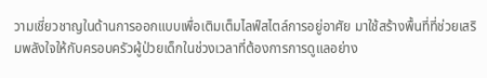วามเชี่ยวชาญในด้านการออกแบบเพื่อเติมเต็มไลฟ์สไตล์การอยู่อาศัย มาใช้สร้างพื้นที่ที่ช่วยเสริมพลังใจให้กับครอบครัวผู้ป่วยเด็กในช่วงเวลาที่ต้องการการดูแลอย่าง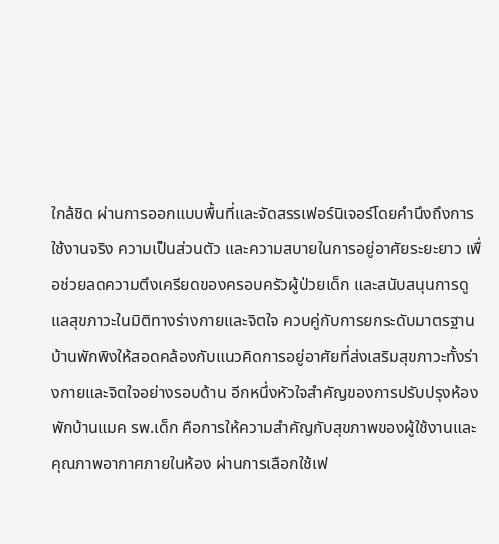ใกล้ชิด ผ่านการออกแบบพื้นที่และจัดสรรเฟอร์นิเจอร์โดยคำนึงถึงการใช้งานจริง ความเป็นส่วนตัว และความสบายในการอยู่อาศัยระยะยาว เพื่อช่วยลดความตึงเครียดของครอบครัวผู้ป่วยเด็ก และสนับสนุนการดูแลสุขภาวะในมิติทางร่างกายและจิตใจ ควบคู่กับการยกระดับมาตรฐานบ้านพักพิงให้สอดคล้องกับแนวคิดการอยู่อาศัยที่ส่งเสริมสุขภาวะทั้งร่างกายและจิตใจอย่างรอบด้าน อีกหนึ่งหัวใจสำคัญของการปรับปรุงห้องพักบ้านแมค รพ.เด็ก คือการให้ความสำคัญกับสุขภาพของผู้ใช้งานและคุณภาพอากาศภายในห้อง ผ่านการเลือกใช้เฟ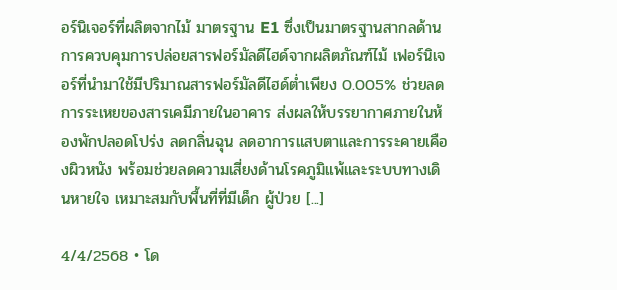อร์นิเจอร์ที่ผลิตจากไม้ มาตรฐาน E1 ซึ่งเป็นมาตรฐานสากลด้านการควบคุมการปล่อยสารฟอร์มัลดีไฮด์จากผลิตภัณฑ์ไม้ เฟอร์นิเจอร์ที่นำมาใช้มีปริมาณสารฟอร์มัลดีไฮด์ต่ำเพียง 0.005% ช่วยลดการระเหยของสารเคมีภายในอาคาร ส่งผลให้บรรยากาศภายในห้องพักปลอดโปร่ง ลดกลิ่นฉุน ลดอาการแสบตาและการระคายเคืองผิวหนัง พร้อมช่วยลดความเสี่ยงด้านโรคภูมิแพ้และระบบทางเดินหายใจ เหมาะสมกับพื้นที่ที่มีเด็ก ผู้ป่วย [...]

4/4/2568 • โด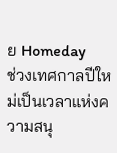ย Homeday
ช่วงเทศกาลปีใหม่เป็นเวลาแห่งความสนุ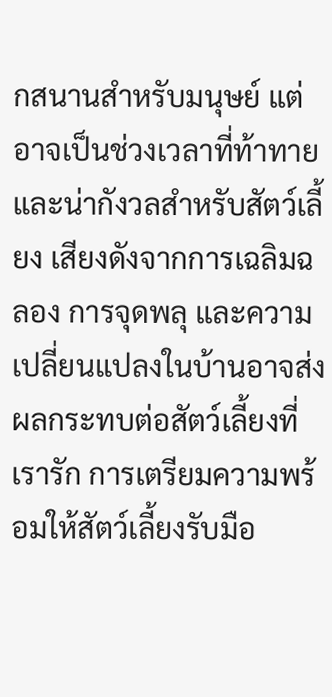กสนานสำหรับมนุษย์ แต่อาจเป็นช่วงเวลาที่ท้าทายและน่ากังวลสำหรับสัตว์เลี้ยง เสียงดังจากการเฉลิมฉลอง การจุดพลุ และความเปลี่ยนแปลงในบ้านอาจส่งผลกระทบต่อสัตว์เลี้ยงที่เรารัก การเตรียมความพร้อมให้สัตว์เลี้ยงรับมือ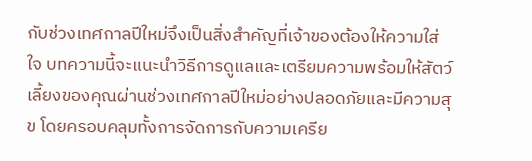กับช่วงเทศกาลปีใหม่จึงเป็นสิ่งสำคัญที่เจ้าของต้องให้ความใส่ใจ บทความนี้จะแนะนำวิธีการดูแลและเตรียมความพร้อมให้สัตว์เลี้ยงของคุณผ่านช่วงเทศกาลปีใหม่อย่างปลอดภัยและมีความสุข โดยครอบคลุมทั้งการจัดการกับความเครีย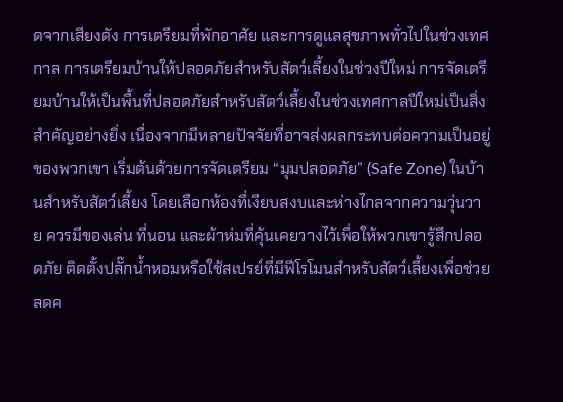ดจากเสียงดัง การเตรียมที่พักอาศัย และการดูแลสุขภาพทั่วไปในช่วงเทศกาล การเตรียมบ้านให้ปลอดภัยสำหรับสัตว์เลี้ยงในช่วงปีใหม่ การจัดเตรียมบ้านให้เป็นพื้นที่ปลอดภัยสำหรับสัตว์เลี้ยงในช่วงเทศกาลปีใหม่เป็นสิ่งสำคัญอย่างยิ่ง เนื่องจากมีหลายปัจจัยที่อาจส่งผลกระทบต่อความเป็นอยู่ของพวกเขา เริ่มต้นด้วยการจัดเตรียม “มุมปลอดภัย” (Safe Zone) ในบ้านสำหรับสัตว์เลี้ยง โดยเลือกห้องที่เงียบสงบและห่างไกลจากความวุ่นวาย ควรมีของเล่น ที่นอน และผ้าห่มที่คุ้นเคยวางไว้เพื่อให้พวกเขารู้สึกปลอดภัย ติดตั้งปลั๊กน้ำหอมหรือใช้สเปรย์ที่มีฟีโรโมนสำหรับสัตว์เลี้ยงเพื่อช่วยลดค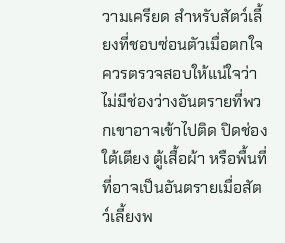วามเครียด สำหรับสัตว์เลี้ยงที่ชอบซ่อนตัวเมื่อตกใจ ควรตรวจสอบให้แน่ใจว่าไม่มีช่องว่างอันตรายที่พวกเขาอาจเข้าไปติด ปิดช่องใต้เตียง ตู้เสื้อผ้า หรือพื้นที่ที่อาจเป็นอันตรายเมื่อสัตว์เลี้ยงพ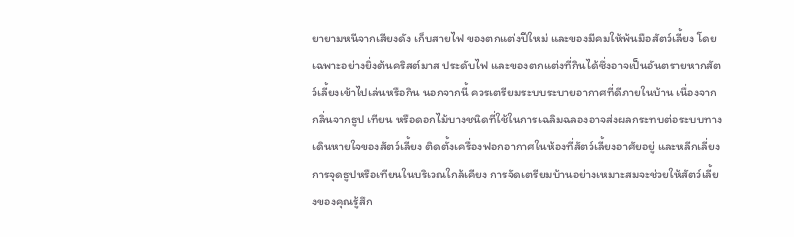ยายามหนีจากเสียงดัง เก็บสายไฟ ของตกแต่งปีใหม่ และของมีคมให้พ้นมือสัตว์เลี้ยง โดยเฉพาะอย่างยิ่งต้นคริสต์มาส ประดับไฟ และของตกแต่งที่กินได้ซึ่งอาจเป็นอันตรายหากสัตว์เลี้ยงเข้าไปเล่นหรือกิน นอกจากนี้ ควรเตรียมระบบระบายอากาศที่ดีภายในบ้าน เนื่องจากกลิ่นจากธูป เทียน หรือดอกไม้บางชนิดที่ใช้ในการเฉลิมฉลองอาจส่งผลกระทบต่อระบบทางเดินหายใจของสัตว์เลี้ยง ติดตั้งเครื่องฟอกอากาศในห้องที่สัตว์เลี้ยงอาศัยอยู่ และหลีกเลี่ยงการจุดธูปหรือเทียนในบริเวณใกล้เคียง การจัดเตรียมบ้านอย่างเหมาะสมจะช่วยให้สัตว์เลี้ยงของคุณรู้สึก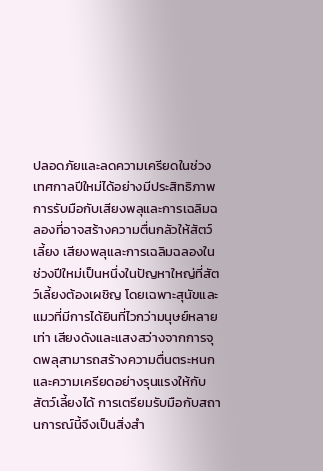ปลอดภัยและลดความเครียดในช่วงเทศกาลปีใหม่ได้อย่างมีประสิทธิภาพ การรับมือกับเสียงพลุและการเฉลิมฉลองที่อาจสร้างความตื่นกลัวให้สัตว์เลี้ยง เสียงพลุและการเฉลิมฉลองในช่วงปีใหม่เป็นหนึ่งในปัญหาใหญ่ที่สัตว์เลี้ยงต้องเผชิญ โดยเฉพาะสุนัขและแมวที่มีการได้ยินที่ไวกว่ามนุษย์หลายเท่า เสียงดังและแสงสว่างจากการจุดพลุสามารถสร้างความตื่นตระหนกและความเครียดอย่างรุนแรงให้กับสัตว์เลี้ยงได้ การเตรียมรับมือกับสถานการณ์นี้จึงเป็นสิ่งสำ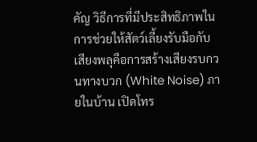คัญ วิธีการที่มีประสิทธิภาพในการช่วยให้สัตว์เลี้ยงรับมือกับเสียงพลุคือการสร้างเสียงรบกวนทางบวก (White Noise) ภายในบ้าน เปิดโทร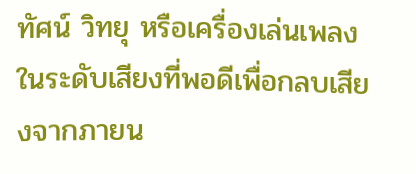ทัศน์ วิทยุ หรือเครื่องเล่นเพลงในระดับเสียงที่พอดีเพื่อกลบเสียงจากภายน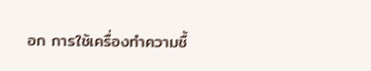อก การใช้เครื่องทำความชื้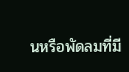นหรือพัดลมที่มี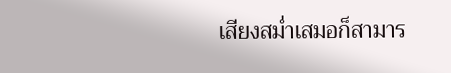เสียงสม่ำเสมอก็สามาร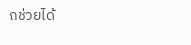ถช่วยได้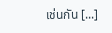เช่นกัน [...]